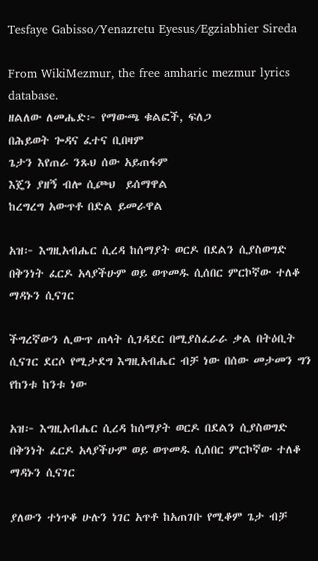Tesfaye Gabisso/Yenazretu Eyesus/Egziabhier Sireda

From WikiMezmur, the free amharic mezmur lyrics database.
ዘልለው ለመሔድ፦ የማውጫ ቁልፎች, ፍለጋ
በሕይወት ጐዳና ፈተና ቢበዛም
ጌታን እየጠራ ንጹህ ሰው አይጠፋም
እጄን ያዘኝ ብሎ ሲጮህ  ይሰማዋል
ከረግረግ አውጥቶ በድል ይመራዋል

አዝ፦ እግዚአብሔር ሲረዳ ከሰማያት ወርዶ በደልን ሲያስወግድ በቅንነት ፈርዶ አላያችሁም ወይ ወጥመዱ ሲሰበር ምርኮኛው ተለቆ ማዳኑን ሲናገር

ችግረኛውን ሊውጥ ጠላት ሲገዳደር በሚያስፈራራ ቃል በትዕቢት ሲናገር ደርሶ የሚታደግ እግዚአብሔር ብቻ ነው በሰው መታመን ግን የከንቱ ከንቱ ነው

አዝ፦ እግዚአብሔር ሲረዳ ከሰማያት ወርዶ በደልን ሲያስወግድ በቅንነት ፈርዶ አላያችሁም ወይ ወጥመዱ ሲሰበር ምርኮኛው ተለቆ ማዳኑን ሲናገር

ያለውን ተነጥቆ ሁሉን ነገር አጥቶ ከአጠገቡ የሚቆም ጌታ ብቻ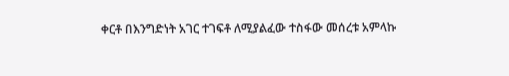ቀርቶ በእንግድነት አገር ተገፍቶ ለሚያልፈው ተስፋው መሰረቱ አምላኩ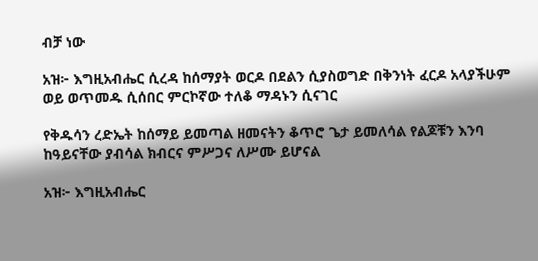ብቻ ነው

አዝ፦ እግዚአብሔር ሲረዳ ከሰማያት ወርዶ በደልን ሲያስወግድ በቅንነት ፈርዶ አላያችሁም ወይ ወጥመዱ ሲሰበር ምርኮኛው ተለቆ ማዳኑን ሲናገር

የቅዱሳን ረድኤት ከሰማይ ይመጣል ዘመናትን ቆጥሮ ጌታ ይመለሳል የልጆቹን እንባ ከዓይናቸው ያብሳል ክብርና ምሥጋና ለሥሙ ይሆናል

አዝ፦ እግዚአብሔር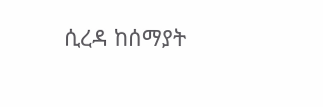ሲረዳ ከሰማያት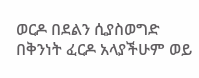ወርዶ በደልን ሲያስወግድ በቅንነት ፈርዶ አላያችሁም ወይ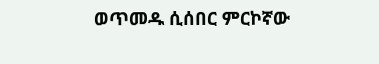ወጥመዱ ሲሰበር ምርኮኛው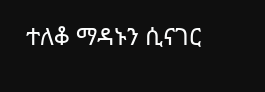ተለቆ ማዳኑን ሲናገር